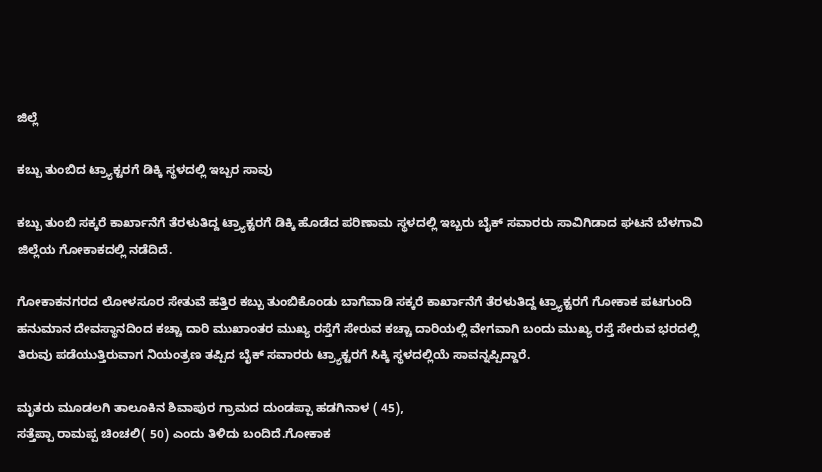ಜಿಲ್ಲೆ

ಕಬ್ಬು ತುಂಬಿದ ಟ್ರ್ಯಾಕ್ಟರಗೆ ಡಿಕ್ಕಿ ಸ್ಥಳದಲ್ಲಿ ಇಬ್ಬರ ಸಾವು

ಕಬ್ಬು ತುಂಬಿ ಸಕ್ಕರೆ ಕಾರ್ಖಾನೆಗೆ ತೆರಳುತಿದ್ದ ಟ್ರ್ಯಾಕ್ಟರಗೆ ಡಿಕ್ಕಿ ಹೊಡೆದ ಪರಿಣಾಮ ಸ್ಥಳದಲ್ಲಿ ಇಬ್ಬರು ಬೈಕ್ ಸವಾರರು ಸಾವಿಗಿಡಾದ ಘಟನೆ ಬೆಳಗಾವಿ ಜಿಲ್ಲೆಯ ಗೋಕಾಕದಲ್ಲಿ ನಡೆದಿದೆ.

ಗೋಕಾಕನಗರದ ಲೋಳಸೂರ ಸೇತುವೆ ಹತ್ತಿರ ಕಬ್ಬು ತುಂಬಿಕೊಂಡು ಬಾಗೆವಾಡಿ ಸಕ್ಕರೆ ಕಾರ್ಖಾನೆಗೆ ತೆರಳುತಿದ್ದ ಟ್ರ್ಯಾಕ್ಟರಗೆ ಗೋಕಾಕ ಪಟಗುಂದಿ ಹನುಮಾನ ದೇವಸ್ಥಾನದಿಂದ ಕಚ್ಚಾ ದಾರಿ ಮುಖಾಂತರ ಮುಖ್ಯ ರಸ್ತೆಗೆ ಸೇರುವ ಕಚ್ಚಾ ದಾರಿಯಲ್ಲಿ ವೇಗವಾಗಿ ಬಂದು ಮುಖ್ಯ ರಸ್ತೆ ಸೇರುವ ಭರದಲ್ಲಿ ತಿರುವು ಪಡೆಯುತ್ತಿರುವಾಗ ನಿಯಂತ್ರಣ ತಪ್ಪಿದ ಬೈಕ್ ಸವಾರರು ಟ್ರ್ಯಾಕ್ಟರಗೆ ಸಿಕ್ಕಿ ಸ್ಥಳದಲ್ಲಿಯೆ ಸಾವನ್ನಪ್ಪಿದ್ದಾರೆ.

ಮೃತರು ಮೂಡಲಗಿ ತಾಲೂಕಿನ ಶಿವಾಪುರ ಗ್ರಾಮದ ದುಂಡಪ್ಪಾ ಹಡಗಿನಾಳ ( 45),
ಸತ್ತೆಪ್ಪಾ ರಾಮಪ್ಪ ಚಿಂಚಲಿ( 50) ಎಂದು ತಿಳಿದು ಬಂದಿದೆ.ಗೋಕಾಕ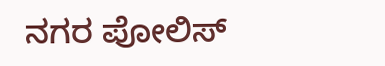ನಗರ ಪೋಲಿಸ್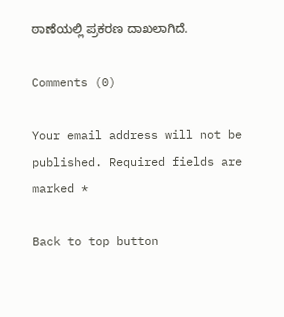ಠಾಣೆಯಲ್ಲಿ ಪ್ರಕರಣ ದಾಖಲಾಗಿದೆ.

Comments (0)

Your email address will not be published. Required fields are marked *

Back to top button